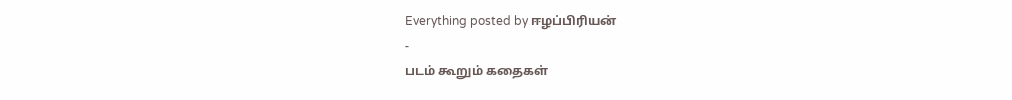Everything posted by ஈழப்பிரியன்
-
படம் கூறும் கதைகள்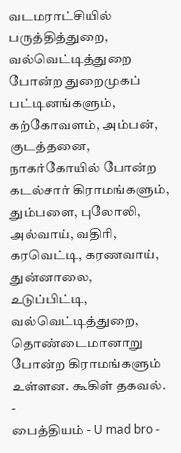வடமராட்சியில் பருத்தித்துறை, வல்வெட்டித்துறை போன்ற துறைமுகப் பட்டினங்களும், கற்கோவளம், அம்பன், குடத்தனை, நாகர்கோயில் போன்ற கடல்சார் கிராமங்களும், தும்பளை, புலோலி, அல்வாய், வதிரி, கரவெட்டி, கரணவாய், துன்னாலை, உடுப்பிட்டி, வல்வெட்டித்துறை, தொண்டைமானாறு போன்ற கிராமங்களும் உள்ளன. கூகிள் தகவல்.
-
பைத்தியம் - U mad bro -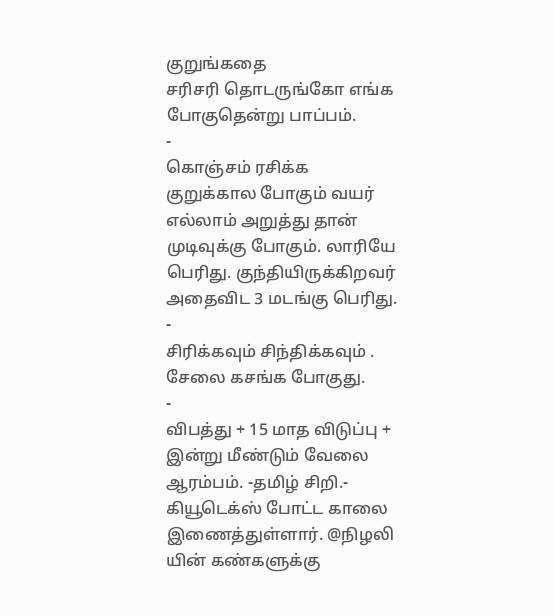குறுங்கதை
சரிசரி தொடருங்கோ எங்க போகுதென்று பாப்பம்.
-
கொஞ்சம் ரசிக்க
குறுக்கால போகும் வயர் எல்லாம் அறுத்து தான் முடிவுக்கு போகும். லாரியே பெரிது. குந்தியிருக்கிறவர் அதைவிட 3 மடங்கு பெரிது.
-
சிரிக்கவும் சிந்திக்கவும் .
சேலை கசங்க போகுது.
-
விபத்து + 15 மாத விடுப்பு + இன்று மீண்டும் வேலை ஆரம்பம். -தமிழ் சிறி.-
கியூடெக்ஸ் போட்ட காலை இணைத்துள்ளார். @நிழலி யின் கண்களுக்கு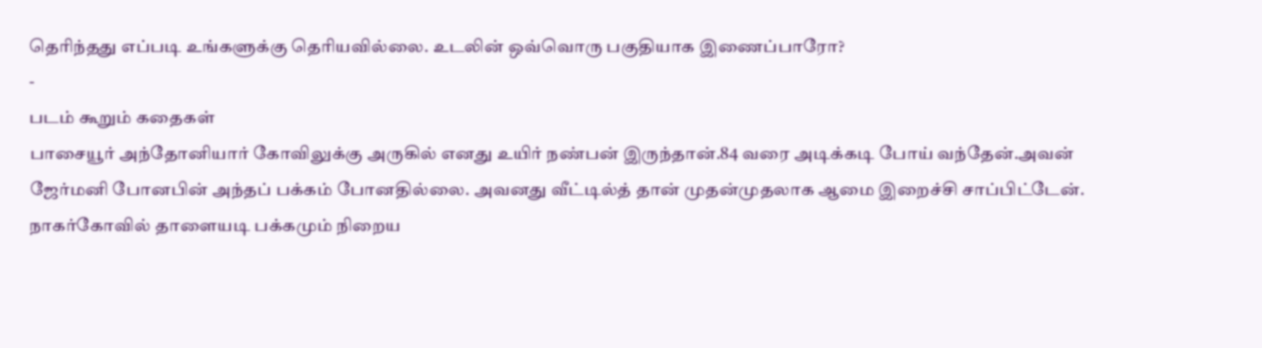தெரிந்தது எப்படி உங்களுக்கு தெரியவில்லை. உடலின் ஒவ்வொரு பகுதியாக இணைப்பாரோ?
-
படம் கூறும் கதைகள்
பாசையூர் அந்தோனியார் கோவிலுக்கு அருகில் எனது உயிர் நண்பன் இருந்தான்.84 வரை அடிக்கடி போய் வந்தேன்.அவன் ஜேர்மனி போனபின் அந்தப் பக்கம் போனதில்லை. அவனது வீட்டில்த் தான் முதன்முதலாக ஆமை இறைச்சி சாப்பிட்டேன். நாகர்கோவில் தாளையடி பக்கமும் நிறைய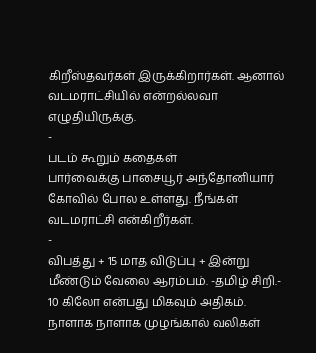கிறீஸ்தவர்கள் இருக்கிறார்கள். ஆனால் வடமராட்சியில் என்றல்லவா எழுதியிருக்கு.
-
படம் கூறும் கதைகள்
பார்வைக்கு பாசையூர் அந்தோனியார் கோவில் போல உள்ளது. நீங்கள் வடமராட்சி என்கிறீர்கள்.
-
விபத்து + 15 மாத விடுப்பு + இன்று மீண்டும் வேலை ஆரம்பம். -தமிழ் சிறி.-
10 கிலோ என்பது மிகவும் அதிகம். நாளாக நாளாக முழங்கால் வலிகள்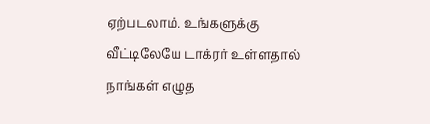ஏற்படலாம். உங்களுக்கு வீட்டிலேயே டாக்ரர் உள்ளதால் நாங்கள் எழுத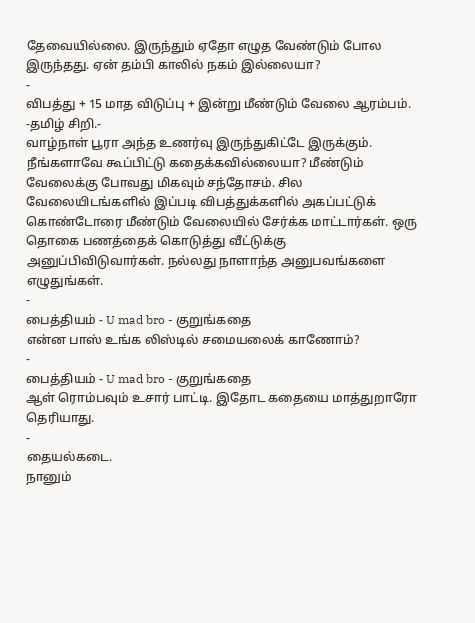தேவையில்லை. இருந்தும் ஏதோ எழுத வேண்டும் போல இருந்தது. ஏன் தம்பி காலில் நகம் இல்லையா?
-
விபத்து + 15 மாத விடுப்பு + இன்று மீண்டும் வேலை ஆரம்பம். -தமிழ் சிறி.-
வாழ்நாள் பூரா அந்த உணர்வு இருந்துகிட்டே இருக்கும். நீங்களாவே கூப்பிட்டு கதைக்கவில்லையா? மீண்டும் வேலைக்கு போவது மிகவும் சந்தோசம். சில வேலையிடங்களில் இப்படி விபத்துக்களில் அகப்பட்டுக் கொண்டோரை மீண்டும் வேலையில் சேர்க்க மாட்டார்கள். ஒரு தொகை பணத்தைக் கொடுத்து வீட்டுக்கு அனுப்பிவிடுவார்கள். நல்லது நாளாந்த அனுபவங்களை எழுதுங்கள்.
-
பைத்தியம் - U mad bro - குறுங்கதை
என்ன பாஸ் உங்க லிஸ்டில் சமையலைக் காணோம்?
-
பைத்தியம் - U mad bro - குறுங்கதை
ஆள் ரொம்பவும் உசார் பாட்டி. இதோட கதையை மாத்துறாரோ தெரியாது.
-
தையல்கடை.
நானும்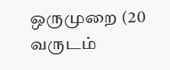ஒருமுறை (20 வருடம்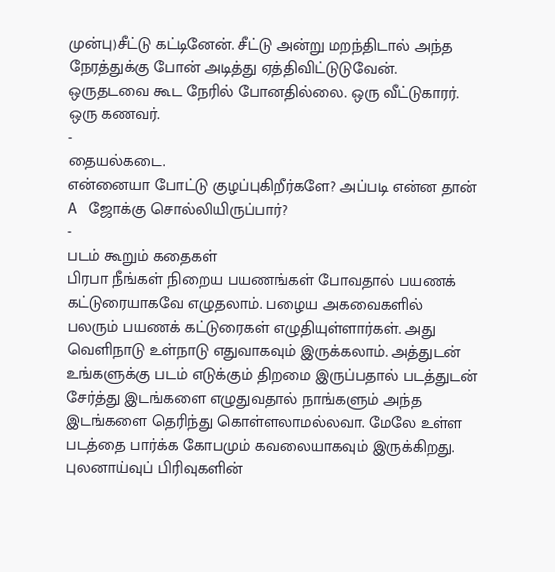முன்பு)சீட்டு கட்டினேன். சீட்டு அன்று மறந்திடால் அந்த நேரத்துக்கு போன் அடித்து ஏத்திவிட்டுடுவேன். ஒருதடவை கூட நேரில் போனதில்லை. ஒரு வீட்டுகாரர். ஒரு கணவர்.
-
தையல்கடை.
என்னையா போட்டு குழப்புகிறீர்களே? அப்படி என்ன தான் A ஜோக்கு சொல்லியிருப்பார்?
-
படம் கூறும் கதைகள்
பிரபா நீங்கள் நிறைய பயணங்கள் போவதால் பயணக் கட்டுரையாகவே எழுதலாம். பழைய அகவைகளில் பலரும் பயணக் கட்டுரைகள் எழுதியுள்ளார்கள். அது வெளிநாடு உள்நாடு எதுவாகவும் இருக்கலாம். அத்துடன் உங்களுக்கு படம் எடுக்கும் திறமை இருப்பதால் படத்துடன் சேர்த்து இடங்களை எழுதுவதால் நாங்களும் அந்த இடங்களை தெரிந்து கொள்ளலாமல்லவா. மேலே உள்ள படத்தை பார்க்க கோபமும் கவலையாகவும் இருக்கிறது. புலனாய்வுப் பிரிவுகளின்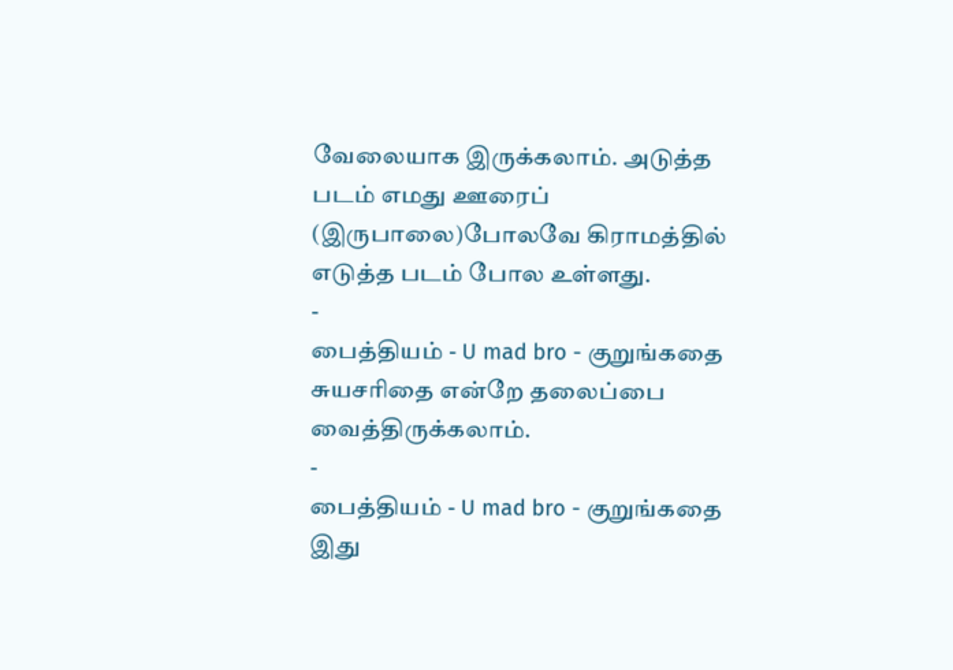வேலையாக இருக்கலாம். அடுத்த படம் எமது ஊரைப் (இருபாலை)போலவே கிராமத்தில் எடுத்த படம் போல உள்ளது.
-
பைத்தியம் - U mad bro - குறுங்கதை
சுயசரிதை என்றே தலைப்பை வைத்திருக்கலாம்.
-
பைத்தியம் - U mad bro - குறுங்கதை
இது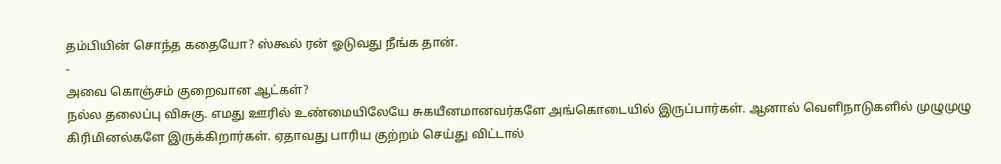தம்பியின் சொந்த கதையோ? ஸ்கூல் ரன் ஓடுவது நீங்க தான்.
-
அவை கொஞ்சம் குறைவான ஆட்கள்?
நல்ல தலைப்பு விசுகு. எமது ஊரில் உண்மையிலேயே சுகயீனமானவர்களே அங்கொடையில் இருப்பார்கள். ஆனால் வெளிநாடுகளில் முழுமுழு கிரிமினல்களே இருக்கிறார்கள். ஏதாவது பாரிய குற்றம் செய்து விட்டால்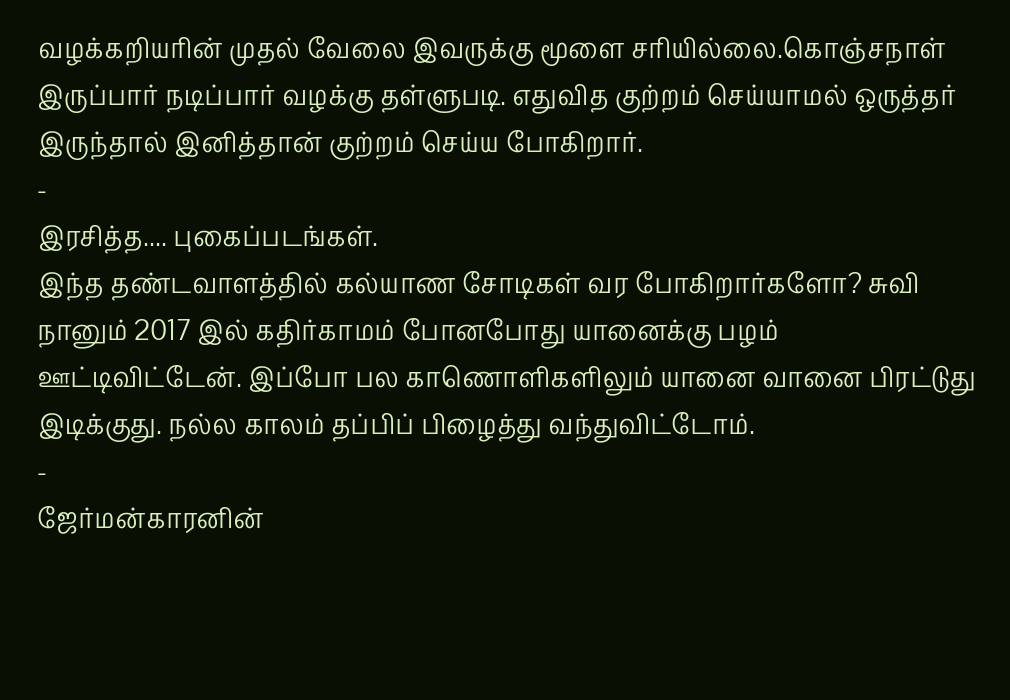வழக்கறியரின் முதல் வேலை இவருக்கு மூளை சரியில்லை.கொஞ்சநாள் இருப்பார் நடிப்பார் வழக்கு தள்ளுபடி. எதுவித குற்றம் செய்யாமல் ஒருத்தர் இருந்தால் இனித்தான் குற்றம் செய்ய போகிறார்.
-
இரசித்த.... புகைப்படங்கள்.
இந்த தண்டவாளத்தில் கல்யாண சோடிகள் வர போகிறார்களோ? சுவி நானும் 2017 இல் கதிர்காமம் போனபோது யானைக்கு பழம் ஊட்டிவிட்டேன். இப்போ பல காணொளிகளிலும் யானை வானை பிரட்டுது இடிக்குது. நல்ல காலம் தப்பிப் பிழைத்து வந்துவிட்டோம்.
-
ஜேர்மன்காரனின்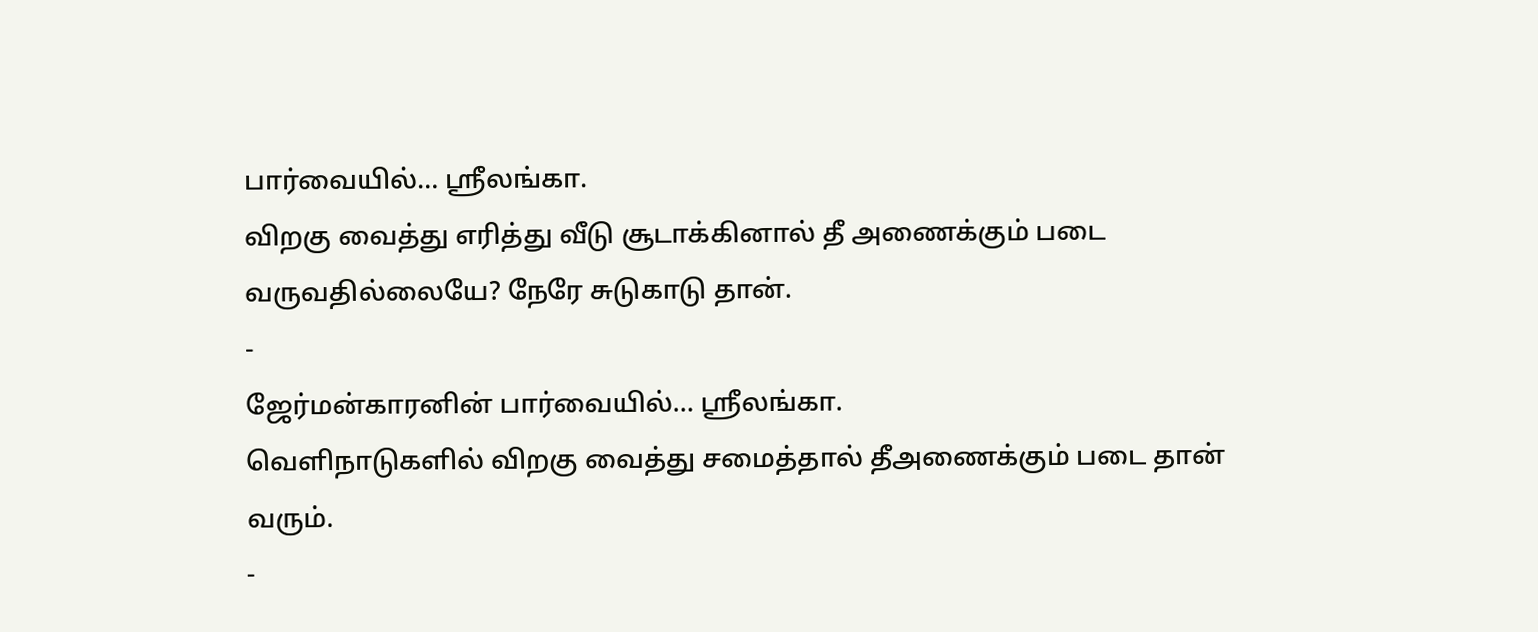பார்வையில்… ஶ்ரீலங்கா.
விறகு வைத்து எரித்து வீடு சூடாக்கினால் தீ அணைக்கும் படை வருவதில்லையே? நேரே சுடுகாடு தான்.
-
ஜேர்மன்காரனின் பார்வையில்… ஶ்ரீலங்கா.
வெளிநாடுகளில் விறகு வைத்து சமைத்தால் தீஅணைக்கும் படை தான் வரும்.
-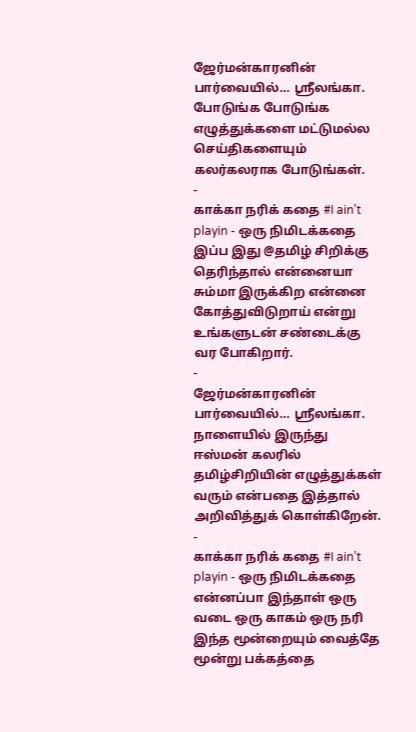ஜேர்மன்காரனின் பார்வையில்… ஶ்ரீலங்கா.
போடுங்க போடுங்க எழுத்துக்களை மட்டுமல்ல செய்திகளையும் கலர்கலராக போடுங்கள்.
-
காக்கா நரிக் கதை #I ain’t playin - ஒரு நிமிடக்கதை
இப்ப இது @தமிழ் சிறிக்கு தெரிந்தால் என்னையா சும்மா இருக்கிற என்னை கோத்துவிடுறாய் என்று உங்களுடன் சண்டைக்கு வர போகிறார்.
-
ஜேர்மன்காரனின் பார்வையில்… ஶ்ரீலங்கா.
நாளையில் இருந்து ஈஸ்மன் கலரில் தமிழ்சிறியின் எழுத்துக்கள் வரும் என்பதை இத்தால் அறிவித்துக் கொள்கிறேன்.
-
காக்கா நரிக் கதை #I ain’t playin - ஒரு நிமிடக்கதை
என்னப்பா இந்தாள் ஒரு வடை ஒரு காகம் ஒரு நரி இந்த மூன்றையும் வைத்தே மூன்று பக்கத்தை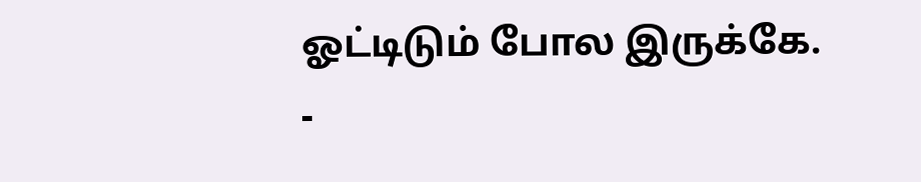ஓட்டிடும் போல இருக்கே.
-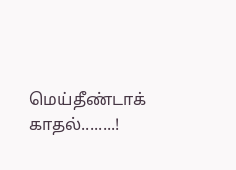மெய்தீண்டாக் காதல்........!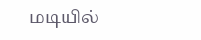மடியில்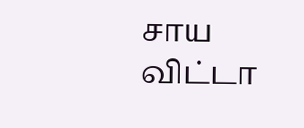சாய விட்டா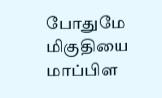போதுமே மிகுதியை மாப்பிள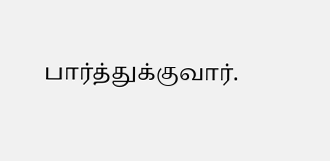பார்த்துக்குவார்.